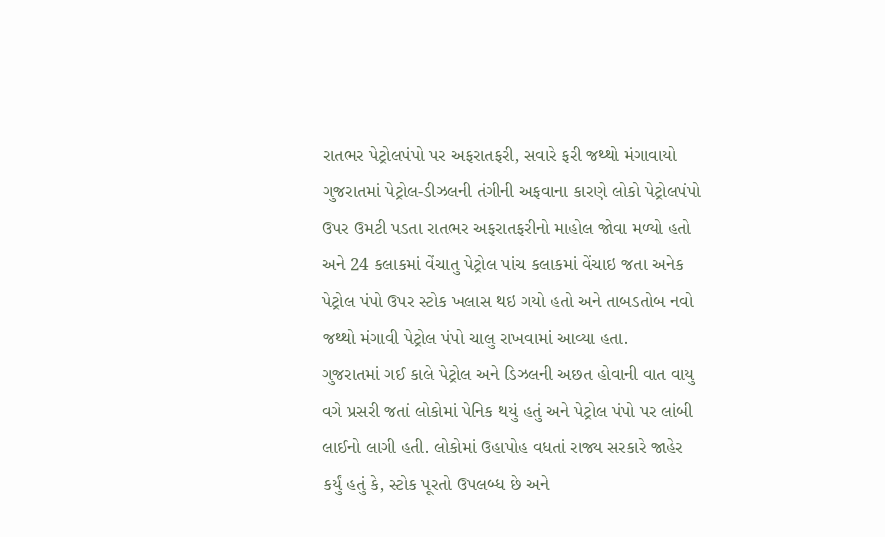રાતભર પેટ્રોલપંપો પર અફરાતફરી, સવારે ફરી જથ્થો મંગાવાયો
ગુજરાતમાં પેટ્રોલ-ડીઝલની તંગીની અફવાના કારણે લોકો પેટ્રોલપંપો ઉપર ઉમટી પડતા રાતભર અફરાતફરીનો માહોલ જોવા મળ્યો હતો અને 24 કલાકમાં વેંચાતુ પેટ્રોલ પાંચ કલાકમાં વેંચાઇ જતા અનેક પેટ્રોલ પંપો ઉપર સ્ટોક ખલાસ થઇ ગયો હતો અને તાબડતોબ નવો જથ્થો મંગાવી પેટ્રોલ પંપો ચાલુ રાખવામાં આવ્યા હતા.
ગુજરાતમાં ગઈ કાલે પેટ્રોલ અને ડિઝલની અછત હોવાની વાત વાયુ વગે પ્રસરી જતાં લોકોમાં પેનિક થયું હતું અને પેટ્રોલ પંપો પર લાંબી લાઈનો લાગી હતી. લોકોમાં ઉહાપોહ વધતાં રાજ્ય સરકારે જાહેર કર્યું હતું કે, સ્ટોક પૂરતો ઉપલબ્ધ છે અને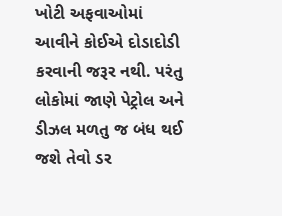ખોટી અફવાઓમાં આવીને કોઈએ દોડાદોડી કરવાની જરૂર નથી. પરંતુ લોકોમાં જાણે પેટ્રોલ અને ડીઝલ મળતુ જ બંધ થઈ જશે તેવો ડર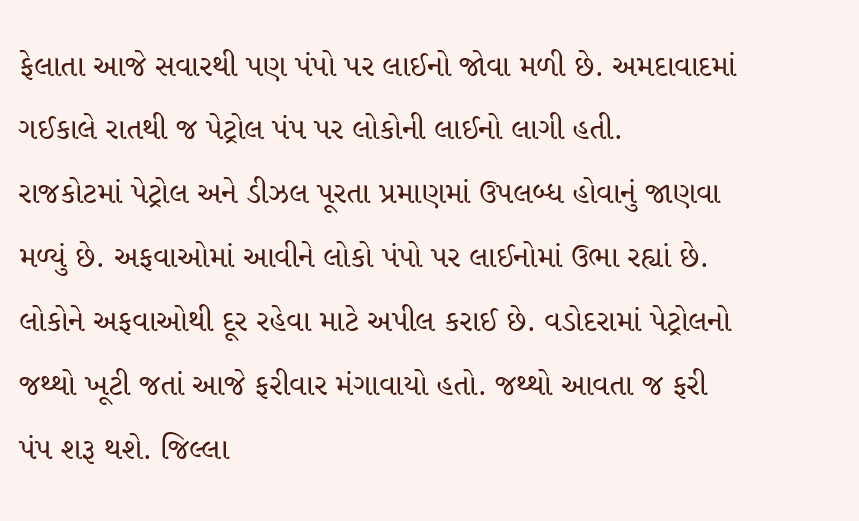ફેલાતા આજે સવારથી પણ પંપો પર લાઈનો જોવા મળી છે. અમદાવાદમાં ગઈકાલે રાતથી જ પેટ્રોલ પંપ પર લોકોની લાઈનો લાગી હતી.
રાજકોટમાં પેટ્રોલ અને ડીઝલ પૂરતા પ્રમાણમાં ઉપલબ્ધ હોવાનું જાણવા મળ્યું છે. અફવાઓમાં આવીને લોકો પંપો પર લાઈનોમાં ઉભા રહ્યાં છે. લોકોને અફવાઓથી દૂર રહેવા માટે અપીલ કરાઈ છે. વડોદરામાં પેટ્રોલનો જથ્થો ખૂટી જતાં આજે ફરીવાર મંગાવાયો હતો. જથ્થો આવતા જ ફરી પંપ શરૂ થશે. જિલ્લા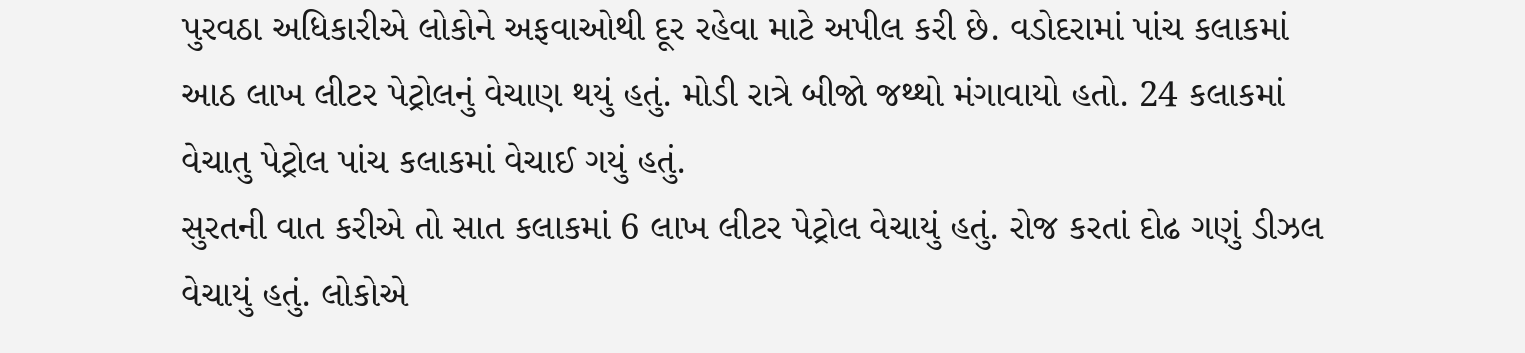પુરવઠા અધિકારીએ લોકોને અફવાઓથી દૂર રહેવા માટે અપીલ કરી છે. વડોદરામાં પાંચ કલાકમાં આઠ લાખ લીટર પેટ્રોલનું વેચાણ થયું હતું. મોડી રાત્રે બીજો જથ્થો મંગાવાયો હતો. 24 કલાકમાં વેચાતુ પેટ્રોલ પાંચ કલાકમાં વેચાઈ ગયું હતું.
સુરતની વાત કરીએ તો સાત કલાકમાં 6 લાખ લીટર પેટ્રોલ વેચાયું હતું. રોજ કરતાં દોઢ ગણું ડીઝલ વેચાયું હતું. લોકોએ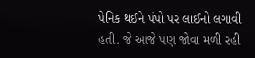પેનિક થઈને પંપો પર લાઈનો લગાવી હતી. જે આજે પણ જોવા મળી રહી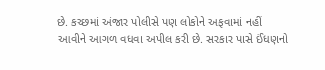છે. કચ્છમાં અંજાર પોલીસે પણ લોકોને અફવામાં નહીં આવીને આગળ વધવા અપીલ કરી છે. સરકાર પાસે ઈંધણનો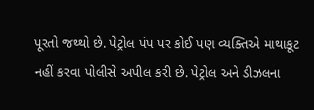પૂરતો જથ્થો છે. પેટ્રોલ પંપ પર કોઈ પણ વ્યક્તિએ માથાકૂટ નહીં કરવા પોલીસે અપીલ કરી છે. પેટ્રોલ અને ડીઝલના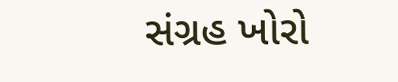સંગ્રહ ખોરો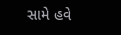સામે હવે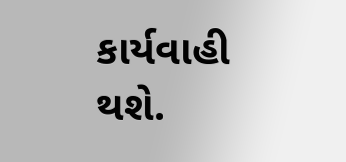કાર્યવાહી થશે.